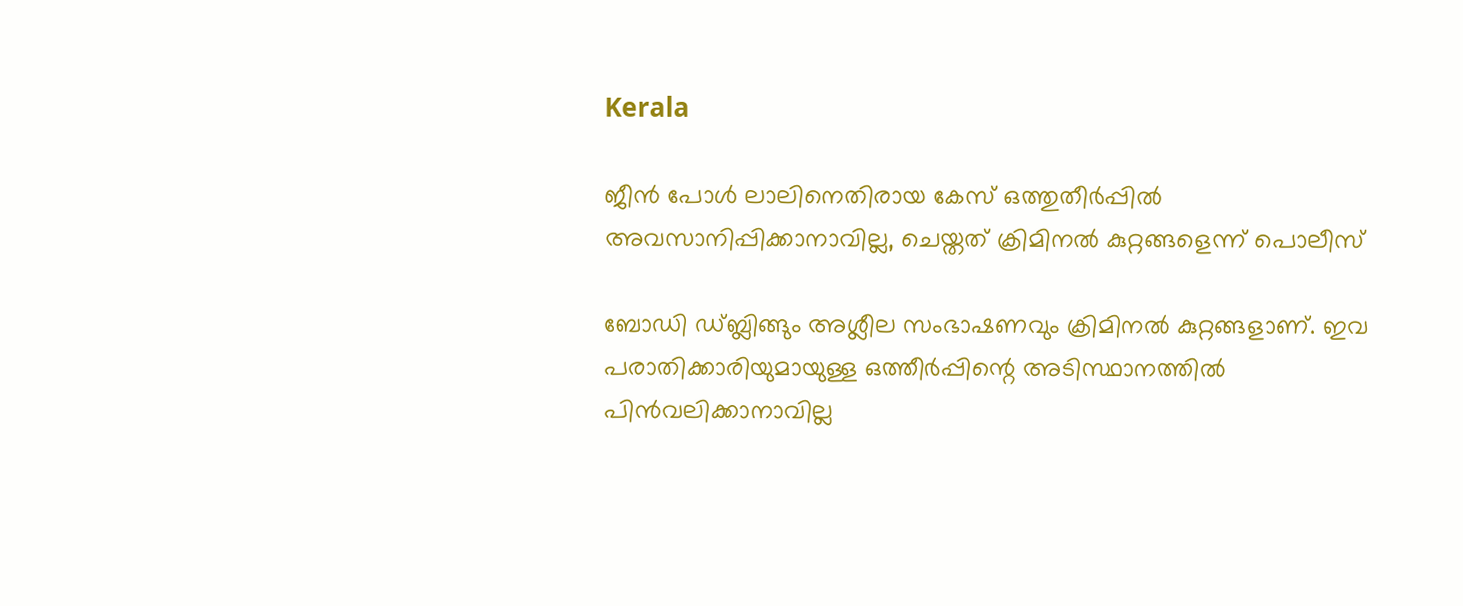Kerala

ജീന്‍ പോള്‍ ലാലിനെതിരായ കേസ് ഒത്തുതീര്‍പ്പില്‍ അവസാനിപ്പിക്കാനാവില്ല, ചെയ്തത് ക്രിമിനല്‍ കുറ്റങ്ങളെന്ന് പൊലീസ്

ബോഡി ഡ്ബ്ലിങ്ങും അശ്ലീല സംഭാഷണവും ക്രിമിനല്‍ കുറ്റങ്ങളാണ്. ഇവ പരാതിക്കാരിയുമായുള്ള ഒത്തീര്‍പ്പിന്റെ അടിസ്ഥാനത്തില്‍ പിന്‍വലിക്കാനാവില്ല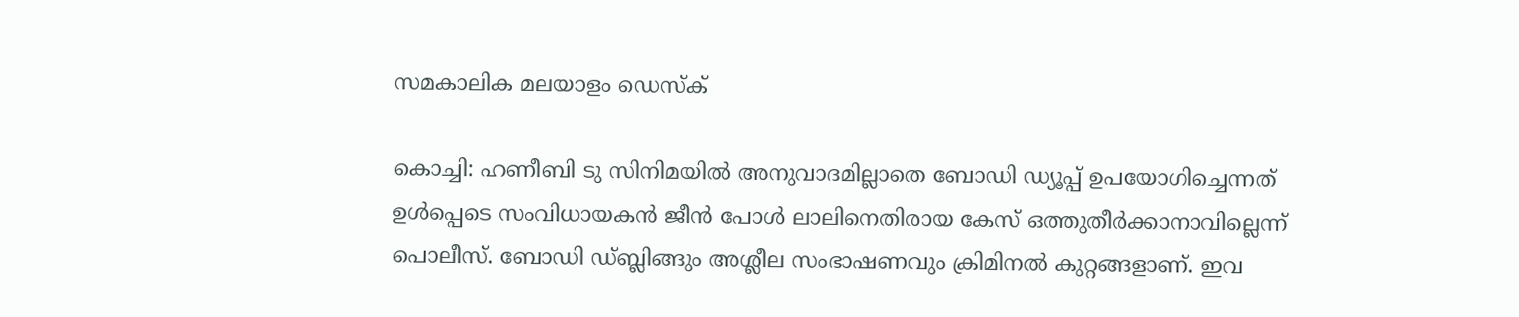സമകാലിക മലയാളം ഡെസ്ക്

കൊച്ചി: ഹണീബി ടു സിനിമയില്‍ അനുവാദമില്ലാതെ ബോഡി ഡ്യൂപ്പ് ഉപയോഗിച്ചെന്നത് ഉള്‍പ്പെടെ സംവിധായകന്‍ ജീന്‍ പോള്‍ ലാലിനെതിരായ കേസ് ഒത്തുതീര്‍ക്കാനാവില്ലെന്ന് പൊലീസ്. ബോഡി ഡ്ബ്ലിങ്ങും അശ്ലീല സംഭാഷണവും ക്രിമിനല്‍ കുറ്റങ്ങളാണ്. ഇവ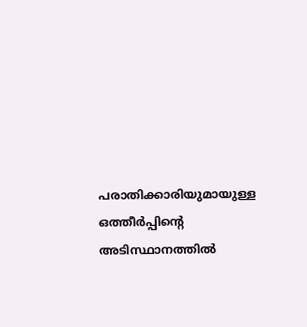പരാതിക്കാരിയുമായുള്ള ഒത്തീര്‍പ്പിന്റെ അടിസ്ഥാനത്തില്‍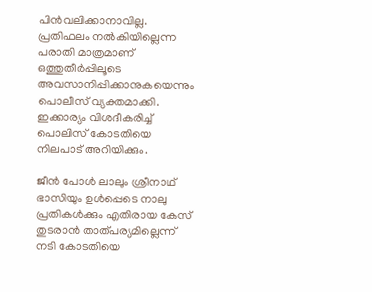പിന്‍വലിക്കാനാവില്ല. പ്രതിഫലം നല്‍കിയില്ലെന്ന പരാതി മാത്രമാണ് ഒത്തുതീര്‍പ്പിലൂടെ അവസാനിപ്പിക്കാനുകയെന്നും പൊലീസ് വ്യക്തമാക്കി. ഇക്കാര്യം വിശദീകരിച്ച് പൊലിസ് കോടതിയെ നിലപാട് അറിയിക്കും.

ജീന്‍ പോള്‍ ലാലും ശ്രീനാഥ് ഭാസിയും ഉള്‍പ്പെടെ നാലു പ്രതികള്‍ക്കും എതിരായ കേസ് തുടരാന്‍ താത്പര്യമില്ലെന്ന് നടി കോടതിയെ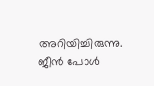അറിയിച്ചിരുന്നു. ജീന്‍ പോള്‍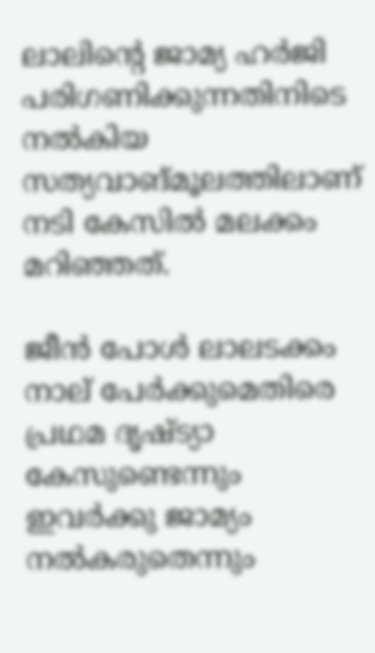ലാലിന്റെ ജാമ്യ ഹര്‍ജി പരിഗണിക്കുന്നതിനിടെ നല്‍കിയ സത്യവാങ്മൂലത്തിലാണ് നടി കേസില്‍ മലക്കം മറിഞ്ഞത്.

ജീന്‍ പോള്‍ ലാലടക്കം നാല് പേര്‍ക്കുമെതിരെ പ്രഥമ ദൃഷ്ട്യാ കേസുണ്ടെന്നും ഇവര്‍ക്കു ജാമ്യം നല്‍കരുതെന്നും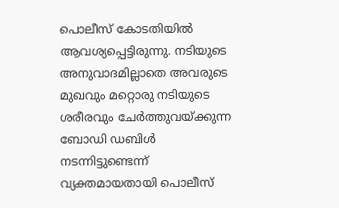പൊലീസ് കോടതിയില്‍ ആവശ്യപ്പെട്ടിരുന്നു. നടിയുടെ അനുവാദമില്ലാതെ അവരുടെ മുഖവും മറ്റൊരു നടിയുടെ ശരീരവും ചേര്‍ത്തുവയ്ക്കുന്ന ബോഡി ഡബിള്‍ നടന്നിട്ടുണ്ടെന്ന് വ്യക്തമായതായി പൊലീസ്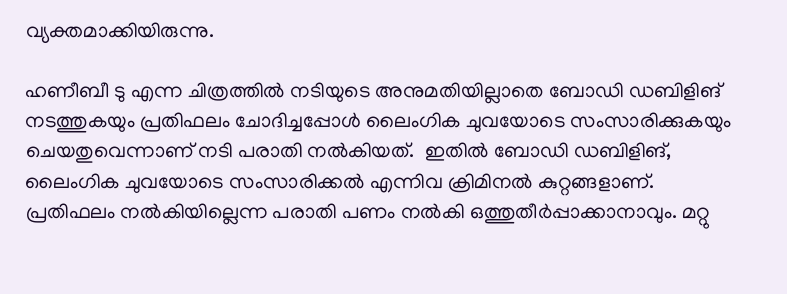വ്യക്തമാക്കിയിരുന്നു.

ഹണീബീ ടു എന്ന ചിത്രത്തില്‍ നടിയുടെ അനുമതിയില്ലാതെ ബോഡി ഡബിളിങ് നടത്തുകയും പ്രതിഫലം ചോദിച്ചപ്പോള്‍ ലൈംഗിക ചുവയോടെ സംസാരിക്കുകയും ചെയതുവെന്നാണ് നടി പരാതി നല്‍കിയത്.  ഇതില്‍ ബോഡി ഡബിളിങ്, ലൈംഗിക ചുവയോടെ സംസാരിക്കല്‍ എന്നിവ ക്രിമിനല്‍ കുറ്റങ്ങളാണ്. പ്രതിഫലം നല്‍കിയില്ലെന്ന പരാതി പണം നല്‍കി ഒത്തുതീര്‍പ്പാക്കാനാവും. മറ്റു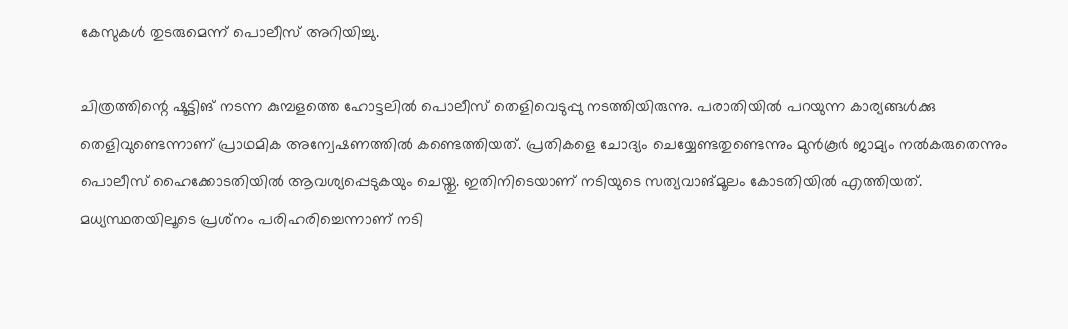കേസുകള്‍ തുടരുമെന്ന് പൊലീസ് അറിയിച്ചു.

ചിത്രത്തിന്റെ ഷൂട്ടിങ് നടന്ന കുമ്പളത്തെ ഹോട്ടലില്‍ പൊലീസ് തെളിവെടുപ്പു നടത്തിയിരുന്നു. പരാതിയില്‍ പറയുന്ന കാര്യങ്ങള്‍ക്കു തെളിവുണ്ടെന്നാണ് പ്രാഥമിക അന്വേഷണത്തില്‍ കണ്ടെത്തിയത്. പ്രതികളെ ചോദ്യം ചെയ്യേണ്ടതുണ്ടെന്നും മുന്‍കൂര്‍ ജാമ്യം നല്‍കരുതെന്നും പൊലീസ് ഹൈക്കോടതിയില്‍ ആവശ്യപ്പെടുകയും ചെയ്തു. ഇതിനിടെയാണ് നടിയുടെ സത്യവാങ്മൂലം കോടതിയില്‍ എത്തിയത്. മധ്യസ്ഥതയിലൂടെ പ്രശ്‌നം പരിഹരിച്ചെന്നാണ് നടി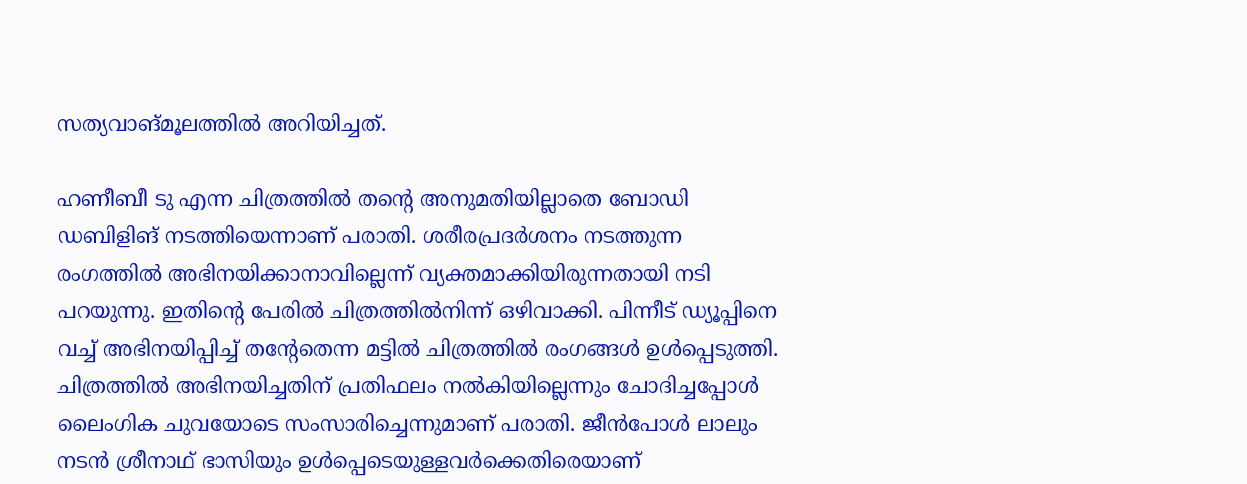സത്യവാങ്മൂലത്തില്‍ അറിയിച്ചത്.

ഹണീബീ ടു എന്ന ചിത്രത്തില്‍ തന്റെ അനുമതിയില്ലാതെ ബോഡി ഡബിളിങ് നടത്തിയെന്നാണ് പരാതി. ശരീരപ്രദര്‍ശനം നടത്തുന്ന രംഗത്തില്‍ അഭിനയിക്കാനാവില്ലെന്ന് വ്യക്തമാക്കിയിരുന്നതായി നടി പറയുന്നു. ഇതിന്റെ പേരില്‍ ചിത്രത്തില്‍നിന്ന് ഒഴിവാക്കി. പിന്നീട് ഡ്യൂപ്പിനെ വച്ച് അഭിനയിപ്പിച്ച് തന്റേതെന്ന മട്ടില്‍ ചിത്രത്തില്‍ രംഗങ്ങള്‍ ഉള്‍പ്പെടുത്തി. ചിത്രത്തില്‍ അഭിനയിച്ചതിന് പ്രതിഫലം നല്‍കിയില്ലെന്നും ചോദിച്ചപ്പോള്‍ ലൈംഗിക ചുവയോടെ സംസാരിച്ചെന്നുമാണ് പരാതി. ജീന്‍പോള്‍ ലാലും നടന്‍ ശ്രീനാഥ് ഭാസിയും ഉള്‍പ്പെടെയുള്ളവര്‍ക്കെതിരെയാണ്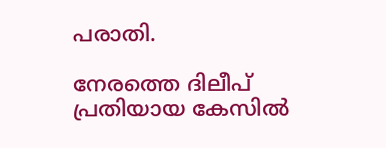പരാതി.

നേരത്തെ ദിലീപ് പ്രതിയായ കേസില്‍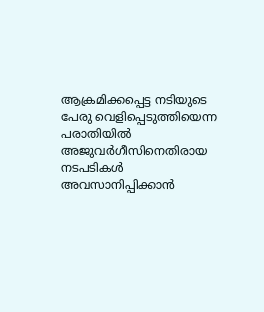ആക്രമിക്കപ്പെട്ട നടിയുടെ പേരു വെളിപ്പെടുത്തിയെന്ന പരാതിയില്‍ അജുവര്‍ഗീസിനെതിരായ നടപടികള്‍ അവസാനിപ്പിക്കാന്‍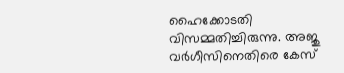ഹൈക്കോടതി വിസമ്മതിച്ചിരുന്നു. അജു വര്‍ഗീസിനെതിരെ കേസ്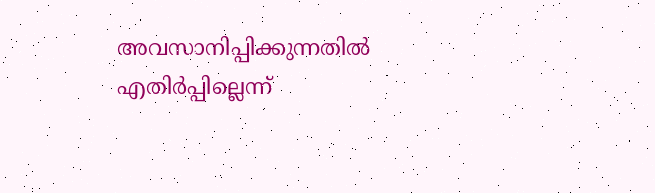അവസാനിപ്പിക്കുന്നതില്‍ എതിര്‍പ്പില്ലെന്ന്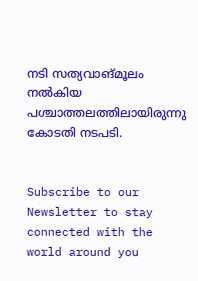നടി സത്യവാങ്മൂലം നല്‍കിയ പശ്ചാത്തലത്തിലായിരുന്നു കോടതി നടപടി.


Subscribe to our Newsletter to stay connected with the world around you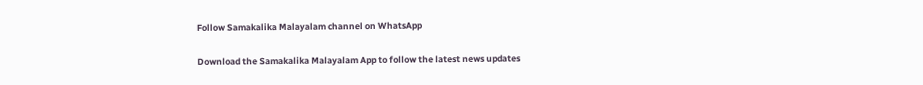Follow Samakalika Malayalam channel on WhatsApp

Download the Samakalika Malayalam App to follow the latest news updates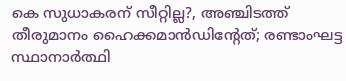കെ സുധാകരന് സീറ്റില്ല?, അഞ്ചിടത്ത് തീരുമാനം ഹൈക്കമാന്‍ഡിന്റേത്; രണ്ടാംഘട്ട സ്ഥാനാര്‍ത്ഥി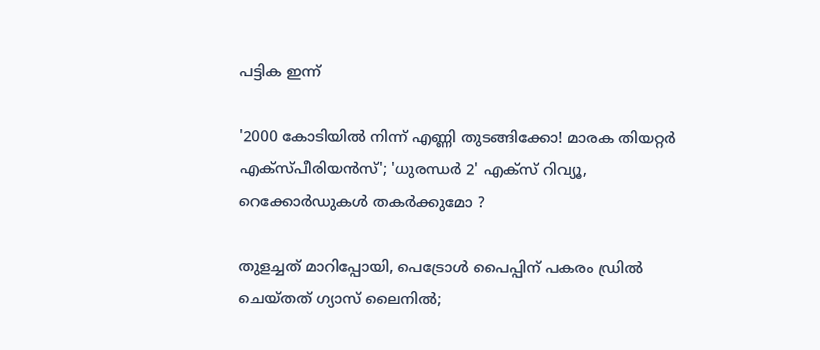പട്ടിക ഇന്ന്

'2000 കോടിയിൽ നിന്ന് എണ്ണി തുടങ്ങിക്കോ! മാരക തിയറ്റർ എക്സ്പീരിയൻസ്'; 'ധുരന്ധർ 2' എക്സ് റിവ്യൂ, റെക്കോർഡുകൾ തകർക്കുമോ ?

തുളച്ചത് മാറിപ്പോയി, പെട്രോൾ പൈപ്പിന് പകരം ഡ്രില്‍ ചെയ്തത് ഗ്യാസ് ലൈനിൽ;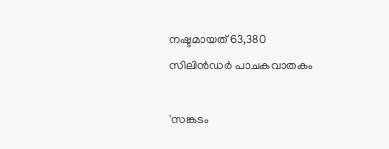നഷ്ടമായത് 63,380 സിലിൻഡര്‍ പാചകവാതകം

'സങ്കടം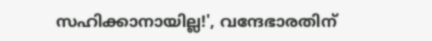സഹിക്കാനായില്ല!', വന്ദേഭാരതിന്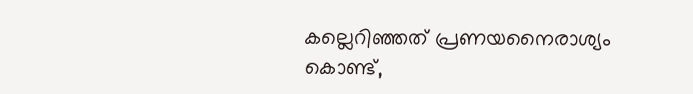കല്ലെറിഞ്ഞത് പ്രണയനൈരാശ്യം കൊണ്ട്,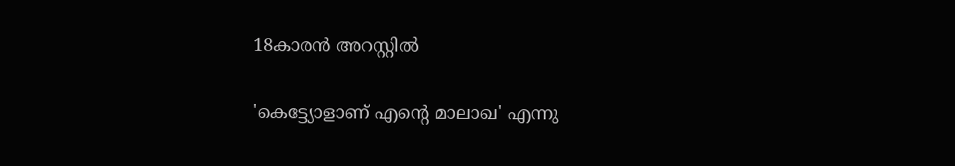18കാരൻ അറസ്റ്റിൽ

'കെട്ട്യോളാണ് എന്റെ മാലാഖ' എന്നു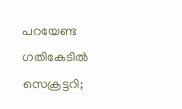പറയേണ്ട ഗതികേടിൽ സെക്രട്ടറി;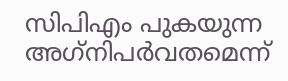സിപിഎം പുകയുന്ന അഗ്‌നിപർവതമെന്ന്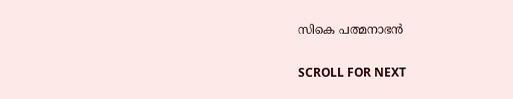സികെ പത്മനാഭൻ

SCROLL FOR NEXT